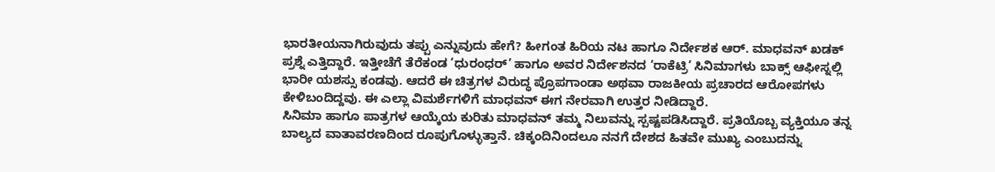ಭಾರತೀಯನಾಗಿರುವುದು ತಪ್ಪು ಎನ್ನುವುದು ಹೇಗೆ? ಹೀಗಂತ ಹಿರಿಯ ನಟ ಹಾಗೂ ನಿರ್ದೇಶಕ ಆರ್. ಮಾಧವನ್ ಖಡಕ್ ಪ್ರಶ್ನೆ ಎತ್ತಿದ್ದಾರೆ. ಇತ್ತೀಚೆಗೆ ತೆರೆಕಂಡ ‘ಧುರಂಧರ್’ ಹಾಗೂ ಅವರ ನಿರ್ದೇಶನದ ‘ರಾಕೆಟ್ರಿ’ ಸಿನಿಮಾಗಳು ಬಾಕ್ಸ್ ಆಫೀಸ್ನಲ್ಲಿ ಭಾರೀ ಯಶಸ್ಸು ಕಂಡವು. ಆದರೆ ಈ ಚಿತ್ರಗಳ ವಿರುದ್ಧ ಪ್ರೊಪಗಾಂಡಾ ಅಥವಾ ರಾಜಕೀಯ ಪ್ರಚಾರದ ಆರೋಪಗಳು ಕೇಳಿಬಂದಿದ್ದವು. ಈ ಎಲ್ಲಾ ವಿಮರ್ಶೆಗಳಿಗೆ ಮಾಧವನ್ ಈಗ ನೇರವಾಗಿ ಉತ್ತರ ನೀಡಿದ್ದಾರೆ.
ಸಿನಿಮಾ ಹಾಗೂ ಪಾತ್ರಗಳ ಆಯ್ಕೆಯ ಕುರಿತು ಮಾಧವನ್ ತಮ್ಮ ನಿಲುವನ್ನು ಸ್ಪಷ್ಟಪಡಿಸಿದ್ದಾರೆ. ಪ್ರತಿಯೊಬ್ಬ ವ್ಯಕ್ತಿಯೂ ತನ್ನ ಬಾಲ್ಯದ ವಾತಾವರಣದಿಂದ ರೂಪುಗೊಳ್ಳುತ್ತಾನೆ. ಚಿಕ್ಕಂದಿನಿಂದಲೂ ನನಗೆ ದೇಶದ ಹಿತವೇ ಮುಖ್ಯ ಎಂಬುದನ್ನು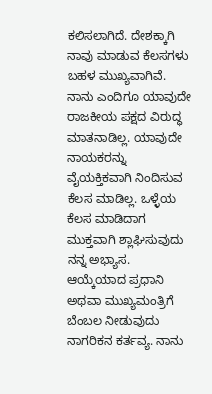ಕಲಿಸಲಾಗಿದೆ. ದೇಶಕ್ಕಾಗಿ ನಾವು ಮಾಡುವ ಕೆಲಸಗಳು ಬಹಳ ಮುಖ್ಯವಾಗಿವೆ. ನಾನು ಎಂದಿಗೂ ಯಾವುದೇ ರಾಜಕೀಯ ಪಕ್ಷದ ವಿರುದ್ಧ ಮಾತನಾಡಿಲ್ಲ. ಯಾವುದೇ ನಾಯಕರನ್ನು ವೈಯಕ್ತಿಕವಾಗಿ ನಿಂದಿಸುವ ಕೆಲಸ ಮಾಡಿಲ್ಲ. ಒಳ್ಳೆಯ ಕೆಲಸ ಮಾಡಿದಾಗ ಮುಕ್ತವಾಗಿ ಶ್ಲಾಘಿಸುವುದು ನನ್ನ ಅಭ್ಯಾಸ.
ಆಯ್ಕೆಯಾದ ಪ್ರಧಾನಿ ಅಥವಾ ಮುಖ್ಯಮಂತ್ರಿಗೆ ಬೆಂಬಲ ನೀಡುವುದು ನಾಗರಿಕನ ಕರ್ತವ್ಯ. ನಾನು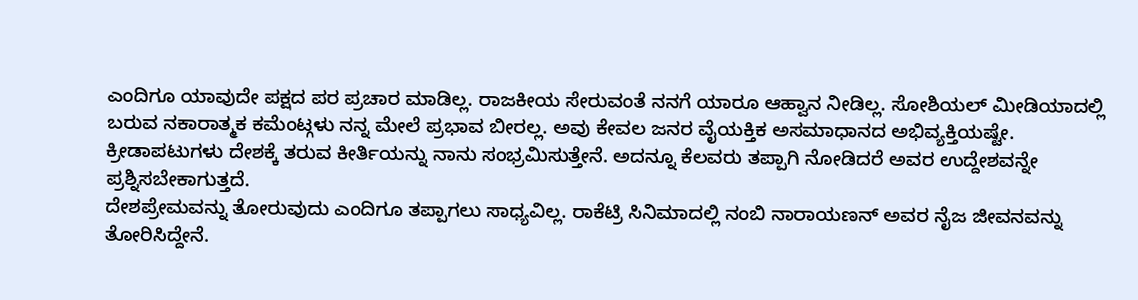ಎಂದಿಗೂ ಯಾವುದೇ ಪಕ್ಷದ ಪರ ಪ್ರಚಾರ ಮಾಡಿಲ್ಲ. ರಾಜಕೀಯ ಸೇರುವಂತೆ ನನಗೆ ಯಾರೂ ಆಹ್ವಾನ ನೀಡಿಲ್ಲ. ಸೋಶಿಯಲ್ ಮೀಡಿಯಾದಲ್ಲಿ ಬರುವ ನಕಾರಾತ್ಮಕ ಕಮೆಂಟ್ಗಳು ನನ್ನ ಮೇಲೆ ಪ್ರಭಾವ ಬೀರಲ್ಲ. ಅವು ಕೇವಲ ಜನರ ವೈಯಕ್ತಿಕ ಅಸಮಾಧಾನದ ಅಭಿವ್ಯಕ್ತಿಯಷ್ಟೇ. ಕ್ರೀಡಾಪಟುಗಳು ದೇಶಕ್ಕೆ ತರುವ ಕೀರ್ತಿಯನ್ನು ನಾನು ಸಂಭ್ರಮಿಸುತ್ತೇನೆ. ಅದನ್ನೂ ಕೆಲವರು ತಪ್ಪಾಗಿ ನೋಡಿದರೆ ಅವರ ಉದ್ದೇಶವನ್ನೇ ಪ್ರಶ್ನಿಸಬೇಕಾಗುತ್ತದೆ.
ದೇಶಪ್ರೇಮವನ್ನು ತೋರುವುದು ಎಂದಿಗೂ ತಪ್ಪಾಗಲು ಸಾಧ್ಯವಿಲ್ಲ. ರಾಕೆಟ್ರಿ ಸಿನಿಮಾದಲ್ಲಿ ನಂಬಿ ನಾರಾಯಣನ್ ಅವರ ನೈಜ ಜೀವನವನ್ನು ತೋರಿಸಿದ್ದೇನೆ.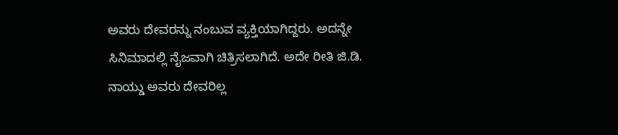ಅವರು ದೇವರನ್ನು ನಂಬುವ ವ್ಯಕ್ತಿಯಾಗಿದ್ದರು. ಅದನ್ನೇ ಸಿನಿಮಾದಲ್ಲಿ ನೈಜವಾಗಿ ಚಿತ್ರಿಸಲಾಗಿದೆ. ಅದೇ ರೀತಿ ಜಿ.ಡಿ. ನಾಯ್ಡು ಅವರು ದೇವರಿಲ್ಲ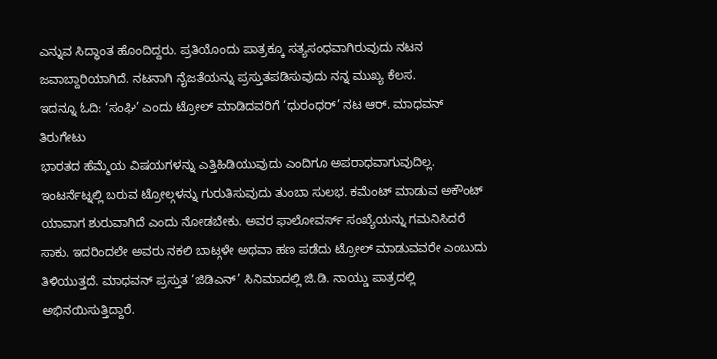ಎನ್ನುವ ಸಿದ್ಧಾಂತ ಹೊಂದಿದ್ದರು. ಪ್ರತಿಯೊಂದು ಪಾತ್ರಕ್ಕೂ ಸತ್ಯಸಂಧವಾಗಿರುವುದು ನಟನ ಜವಾಬ್ದಾರಿಯಾಗಿದೆ. ನಟನಾಗಿ ನೈಜತೆಯನ್ನು ಪ್ರಸ್ತುತಪಡಿಸುವುದು ನನ್ನ ಮುಖ್ಯ ಕೆಲಸ.
ಇದನ್ನೂ ಓದಿ: ‘ಸಂಘಿ’ ಎಂದು ಟ್ರೋಲ್ ಮಾಡಿದವರಿಗೆ ‘ಧುರಂಧರ್’ ನಟ ಆರ್. ಮಾಧವನ್ ತಿರುಗೇಟು
ಭಾರತದ ಹೆಮ್ಮೆಯ ವಿಷಯಗಳನ್ನು ಎತ್ತಿಹಿಡಿಯುವುದು ಎಂದಿಗೂ ಅಪರಾಧವಾಗುವುದಿಲ್ಲ. ಇಂಟರ್ನೆಟ್ನಲ್ಲಿ ಬರುವ ಟ್ರೋಲ್ಗಳನ್ನು ಗುರುತಿಸುವುದು ತುಂಬಾ ಸುಲಭ. ಕಮೆಂಟ್ ಮಾಡುವ ಅಕೌಂಟ್ ಯಾವಾಗ ಶುರುವಾಗಿದೆ ಎಂದು ನೋಡಬೇಕು. ಅವರ ಫಾಲೋವರ್ಸ್ ಸಂಖ್ಯೆಯನ್ನು ಗಮನಿಸಿದರೆ ಸಾಕು. ಇದರಿಂದಲೇ ಅವರು ನಕಲಿ ಬಾಟ್ಗಳೇ ಅಥವಾ ಹಣ ಪಡೆದು ಟ್ರೋಲ್ ಮಾಡುವವರೇ ಎಂಬುದು ತಿಳಿಯುತ್ತದೆ. ಮಾಧವನ್ ಪ್ರಸ್ತುತ ‘ಜಿಡಿಎನ್’ ಸಿನಿಮಾದಲ್ಲಿ ಜಿ.ಡಿ. ನಾಯ್ಡು ಪಾತ್ರದಲ್ಲಿ ಅಭಿನಯಿಸುತ್ತಿದ್ದಾರೆ.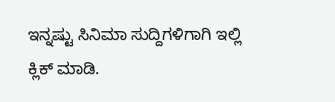ಇನ್ನಷ್ಟು ಸಿನಿಮಾ ಸುದ್ದಿಗಳಿಗಾಗಿ ಇಲ್ಲಿ ಕ್ಲಿಕ್ ಮಾಡಿ.